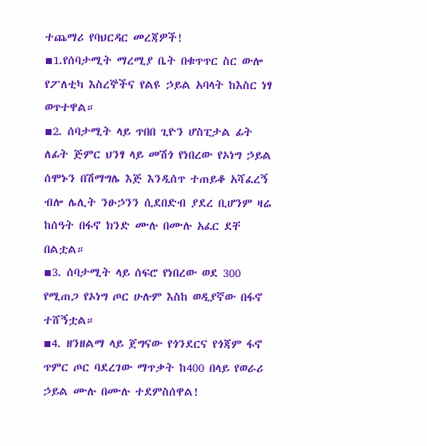ተጨማሪ የባህርዳር መረጃዎች!
▪1.የሰባታሚት ማረሚያ ቤት በቁጥጥር ስር ውሎ የፖለቲካ እስረኞችና የልዩ ኃይል አባላት ከእስር ነፃ ወጥተዋል።
▪2. ሰባታሚት ላይ ጥበበ ጊዮን ሆስፒታል ፊት ለፊት ጅምር ህንፃ ላይ መሽጎ የነበረው የኦነግ ኃይል ሰሞኑን በሽማግሌ እጅ እንዲሰጥ ተጠይቆ አሻፈረኝ ብሎ ሌሊት ንፁኃንን ሲደበድብ ያደረ ቢሆንም ዛሬ ከሰዓት በፋኖ ክንድ ሙሉ በሙሉ አፈር ደቸ በልቷል።
▪3. ሰባታሚት ላይ ሰፍሮ የነበረው ወደ 300 የሚጠጋ የኦነግ ጦር ሁሉም እስከ ወዲያኛው በፋኖ ተሸኝቷል።
▪4. ዘንዘልማ ላይ ጀግናው የጎንደርና የጎጃም ፋኖ ጥምር ጦር ባደረገው ማጥቃት ከ400 በላይ የወራሪ ኃይል ሙሉ በሙሉ ተደምስሰዋል!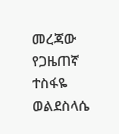መረጃው የጋዜጠኛ ተስፋዬ ወልደስላሴ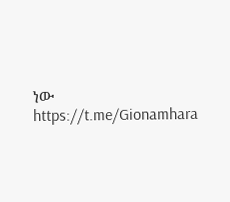ነው
https://t.me/Gionamhara